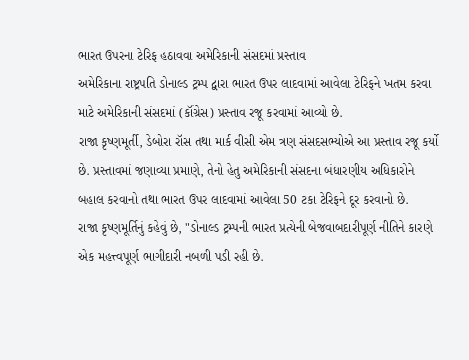ભારત ઉપરના ટેરિફ હઠાવવા અમેરિકાની સંસદમાં પ્રસ્તાવ
અમેરિકાના રાષ્ટ્રપતિ ડોનાલ્ડ ટ્રમ્પ દ્વારા ભારત ઉપર લાદવામાં આવેલા ટેરિફને ખતમ કરવા માટે અમેરિકાની સંસદમાં (કૉંગ્રેસ) પ્રસ્તાવ રજૂ કરવામાં આવ્યો છે.
રાજા કૃષ્ણમૂર્તી, ડેબોરા રૉસ તથા માર્ક વીસી એમ ત્રણ સંસદસભ્યોએ આ પ્રસ્તાવ રજૂ કર્યો છે. પ્રસ્તાવમાં જણાવ્યા પ્રમાણે, તેનો હેતુ અમેરિકાની સંસદના બંધારણીય અધિકારોને બહાલ કરવાનો તથા ભારત ઉપર લાદવામાં આવેલા 50 ટકા ટેરિફને દૂર કરવાનો છે.
રાજા કૃષ્ણમૂર્તિનું કહેવું છે, "ડોનાલ્ડ ટ્રમ્પની ભારત પ્રત્યેની બેજવાબદારીપૂર્ણ નીતિને કારણે એક મહત્ત્વપૂર્ણ ભાગીદારી નબળી પડી રહી છે.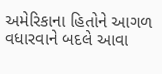અમેરિકાના હિતોને આગળ વધારવાને બદલે આવા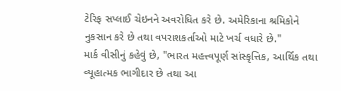ટેરિફ સપ્લાઈ ચેઇનને અવરોધિત કરે છે. અમેરિકાના શ્રમિકોને નુકસાન કરે છે તથા વપરાશકર્તાઓ માટે ખર્ચ વધારે છે."
માર્ક વીસીનું કહેવું છે, "ભારત મહત્ત્વપૂર્ણ સાંસ્કૃત્તિક, આર્થિક તથા વ્યૂહાત્મક ભાગીદાર છે તથા આ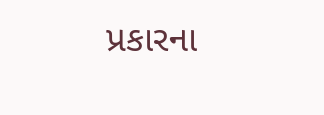પ્રકારના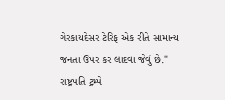ગેરકાયદેસર ટેરિફ એક રીતે સામાન્ય જનતા ઉપર કર લાદવા જેવું છે."
રાષ્ટ્રપતિ ટ્રમ્પે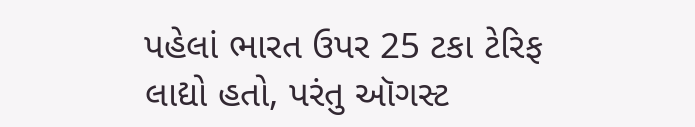પહેલાં ભારત ઉપર 25 ટકા ટેરિફ લાદ્યો હતો, પરંતુ ઑગસ્ટ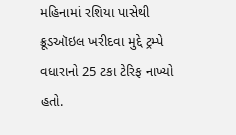મહિનામાં રશિયા પાસેથી ક્રૂડઑઇલ ખરીદવા મુદ્દે ટ્રમ્પે વધારાનો 25 ટકા ટેરિફ નાખ્યો હતો.